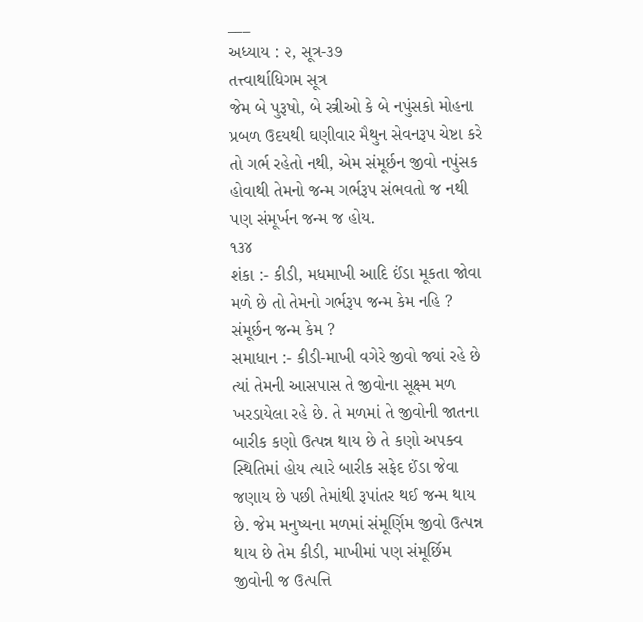___
અધ્યાય : ૨, સૂત્ર-૩૭
તત્ત્વાર્થાધિગમ સૂત્ર
જેમ બે પુરૂષો, બે સ્ત્રીઓ કે બે નપુંસકો મોહના પ્રબળ ઉદયથી ઘણીવાર મૈથુન સેવનરૂપ ચેષ્ટા કરે તો ગર્ભ રહેતો નથી, એમ સંમૂર્છન જીવો નપુંસક હોવાથી તેમનો જન્મ ગર્ભરૂપ સંભવતો જ નથી પણ સંમૂર્ખન જન્મ જ હોય.
૧૩૪
શંકા :- કીડી, મધમાખી આદિ ઈંડા મૂકતા જોવા મળે છે તો તેમનો ગર્ભરૂપ જન્મ કેમ નહિ ? સંમૂર્છન જન્મ કેમ ?
સમાધાન :- કીડી-માખી વગેરે જીવો જ્યાં રહે છે ત્યાં તેમની આસપાસ તે જીવોના સૂક્ષ્મ મળ ખરડાયેલા રહે છે. તે મળમાં તે જીવોની જાતના બારીક કણો ઉત્પન્ન થાય છે તે કણો અપક્વ સ્થિતિમાં હોય ત્યારે બારીક સફેદ ઈંડા જેવા જણાય છે પછી તેમાંથી રૂપાંતર થઈ જન્મ થાય છે. જેમ મનુષ્યના મળમાં સંમૂર્ણિમ જીવો ઉત્પન્ન થાય છે તેમ કીડી, માખીમાં પણ સંમૂર્છિમ જીવોની જ ઉત્પત્તિ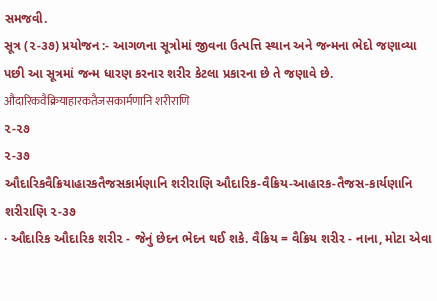સમજવી.
સૂત્ર (૨-૩૭) પ્રયોજન :- આગળના સૂત્રોમાં જીવના ઉત્પત્તિ સ્થાન અને જન્મના ભેદો જણાવ્યા પછી આ સૂત્રમાં જન્મ ધારણ કરનાર શરીર કેટલા પ્રકારના છે તે જણાવે છે. औदारिकवैक्रियाहारकतैजसकार्मणानि शरीराणि
૨-૨૭
૨-૩૭
ઔદારિકવૈક્રિયાહારકતૈજસકાર્મણાનિ શરીરાણિ ઔદારિક-વૈક્રિય-આહારક-તૈજસ-કાર્યણાનિ શરીરાણિ ૨-૩૭
· ઔદારિક ઔદારિક શરી૨ - જેનું છેદન ભેદન થઈ શકે. વૈક્રિય = વૈક્રિય શરીર - નાના, મોટા એવા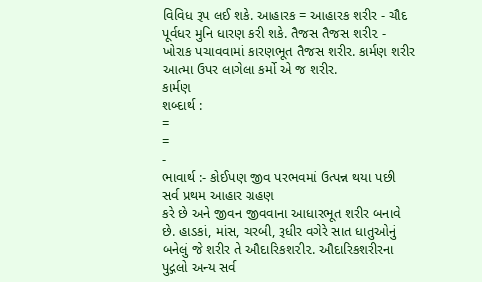વિવિધ રૂપ લઈ શકે. આહારક = આહારક શરીર - ચૌદ પૂર્વધર મુનિ ધારણ કરી શકે. તૈજસ તૈજસ શરી૨ - ખોરાક પચાવવામાં કારણભૂત તૈજસ શરીર. કાર્મણ શરીર આત્મા ઉપર લાગેલા કર્મો એ જ શરીર.
કાર્મણ
શબ્દાર્થ :
=
=
-
ભાવાર્થ :- કોઈપણ જીવ પરભવમાં ઉત્પન્ન થયા પછી સર્વ પ્રથમ આહાર ગ્રહણ
કરે છે અને જીવન જીવવાના આધારભૂત શરીર બનાવે છે. હાડકાં, માંસ, ચરબી, રૂધીર વગેરે સાત ધાતુઓનું બનેલું જે શરીર તે ઔદારિકશ૨ી૨. ઔદારિકશરીરના પુદ્ગલો અન્ય સર્વ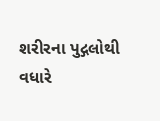શરીરના પુદ્ગલોથી વધારે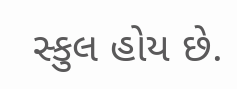સ્કુલ હોય છે.